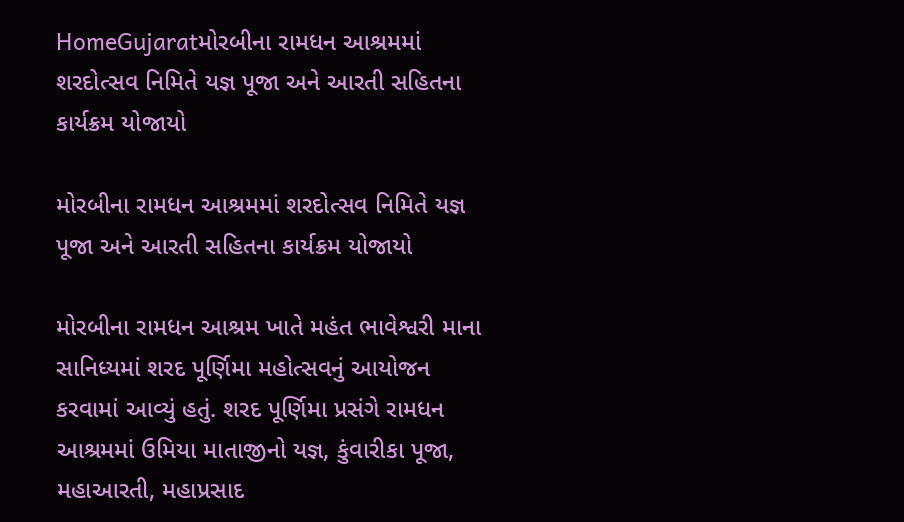HomeGujaratમોરબીના રામધન આશ્રમમાં શરદોત્સવ નિમિતે યજ્ઞ પૂજા અને આરતી સહિતના કાર્યક્રમ યોજાયો

મોરબીના રામધન આશ્રમમાં શરદોત્સવ નિમિતે યજ્ઞ પૂજા અને આરતી સહિતના કાર્યક્રમ યોજાયો

મોરબીના રામધન આશ્રમ ખાતે મહંત ભાવેશ્વરી માના સાનિધ્યમાં શરદ પૂર્ણિમા મહોત્સવનું આયોજન કરવામાં આવ્યું હતું. શરદ પૂર્ણિમા પ્રસંગે રામધન આશ્રમમાં ઉમિયા માતાજીનો યજ્ઞ, કુંવારીકા પૂજા, મહાઆરતી, મહાપ્રસાદ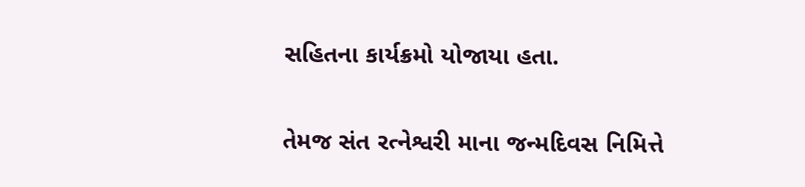સહિતના કાર્યક્રમો યોજાયા હતા.

તેમજ સંત રત્નેશ્વરી માના જન્મદિવસ નિમિત્તે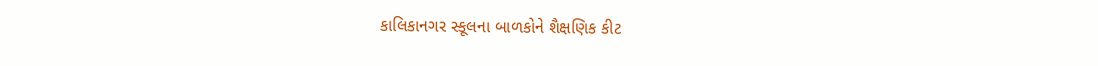કાલિકાનગર સ્કૂલના બાળકોને શૈક્ષણિક કીટ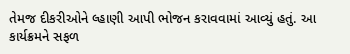તેમજ દીકરીઓને લ્હાણી આપી ભોજન કરાવવામાં આવ્યું હતું. આ કાર્યક્રમને સફળ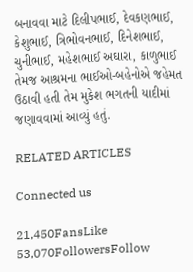બનાવવા માટે દિલીપભાઈ, દેવકણભાઈ, કેશુભાઈ, ત્રિભોવનભાઈ, દિનેશભાઈ, ચુનીભાઈ, મહેશભાઈ અઘારા, કાળુભાઈ તેમજ આશ્રમના ભાઈઓ-બહેનોએ જહેમત ઉઠાવી હતી તેમ મુકેશ ભગતની યાદીમાં જણાવવામાં આવ્યું હતું.

RELATED ARTICLES

Connected us

21,450FansLike
53,070FollowersFollow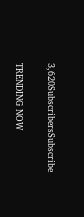3,620SubscribersSubscribe

TRENDING NOW